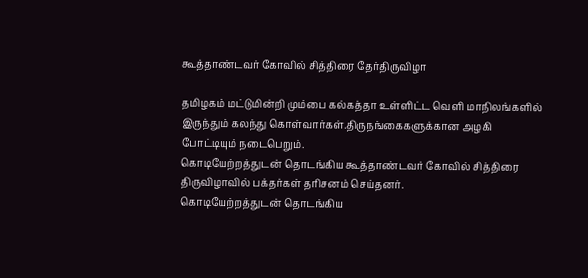கூத்தாண்டவர் கோவில் சித்திரை தேர்திருவிழா

தமிழகம் மட்டுமின்றி மும்பை கல்கத்தா உள்ளிட்ட வெளி மாநிலங்களில் இருந்தும் கலந்து கொள்வார்கள்.திருநங்கைகளுக்கான அழகி போட்டியும் நடைபெறும்.
கொடியேற்றத்துடன் தொடங்கிய கூத்தாண்டவர் கோவில் சித்திரை திருவிழாவில் பக்தர்கள் தரிசனம் செய்தனர்.
கொடியேற்றத்துடன் தொடங்கிய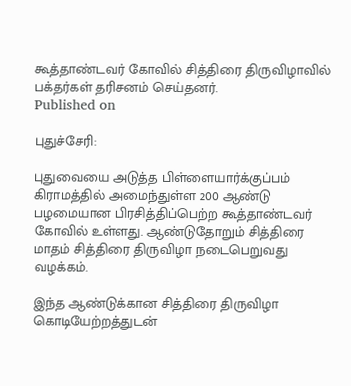கூத்தாண்டவர் கோவில் சித்திரை திருவிழாவில் பக்தர்கள் தரிசனம் செய்தனர்.
Published on

புதுச்சேரி:

புதுவையை அடுத்த பிள்ளையார்க்குப்பம் கிராமத்தில் அமைந்துள்ள 200 ஆண்டு பழமையான பிரசித்திப்பெற்ற கூத்தாண்டவர் கோவில் உள்ளது. ஆண்டுதோறும் சித்திரை மாதம் சித்திரை திருவிழா நடைபெறுவது வழக்கம்.

இந்த ஆண்டுக்கான சித்திரை திருவிழா கொடியேற்றத்துடன்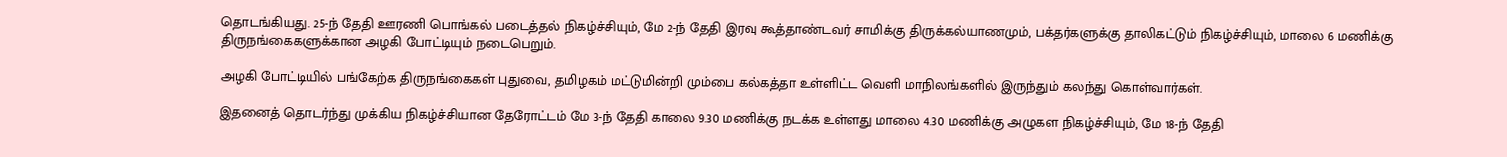தொடங்கியது. 25-ந் தேதி ஊரணி பொங்கல் படைத்தல் நிகழ்ச்சியும், மே 2-ந் தேதி இரவு கூத்தாண்டவர் சாமிக்கு திருக்கல்யாணமும், பக்தர்களுக்கு தாலிகட்டும் நிகழ்ச்சியும், மாலை 6 மணிக்கு திருநங்கைகளுக்கான அழகி போட்டியும் நடைபெறும்.

அழகி போட்டியில் பங்கேற்க திருநங்கைகள் புதுவை, தமிழகம் மட்டுமின்றி மும்பை கல்கத்தா உள்ளிட்ட வெளி மாநிலங்களில் இருந்தும் கலந்து கொள்வார்கள்.

இதனைத் தொடர்ந்து முக்கிய நிகழ்ச்சியான தேரோட்டம் மே 3-ந் தேதி காலை 9.30 மணிக்கு நடக்க உள்ளது மாலை 4.30 மணிக்கு அழுகள நிகழ்ச்சியும், மே 18-ந் தேதி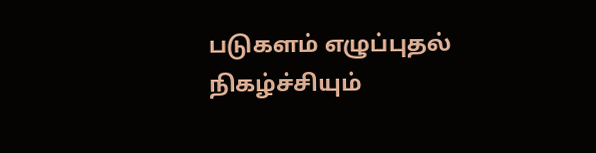படுகளம் எழுப்புதல் நிகழ்ச்சியும்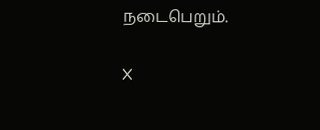நடைபெறும்.

X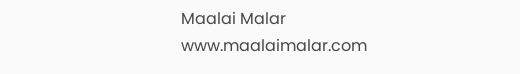Maalai Malar
www.maalaimalar.com